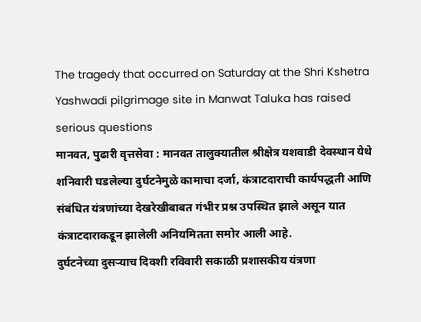The tragedy that occurred on Saturday at the Shri Kshetra Yashwadi pilgrimage site in Manwat Taluka has raised serious questions
मानवत, पुढारी वृत्तसेवा : मानवत तालुक्यातील श्रीक्षेत्र यशवाडी देवस्थान येथे शनिवारी घडलेल्या दुर्घटनेमुळे कामाचा दर्जा, कंत्राटदाराची कार्यपद्धती आणि संबंधित यंत्रणांच्या देखरेखीबाबत गंभीर प्रश्न उपस्थित झाले असून यात कंत्राटदाराकडून झालेली अनियमितता समोर आली आहे.
दुर्घटनेच्या दुसऱ्याच दिवशी रविवारी सकाळी प्रशासकीय यंत्रणा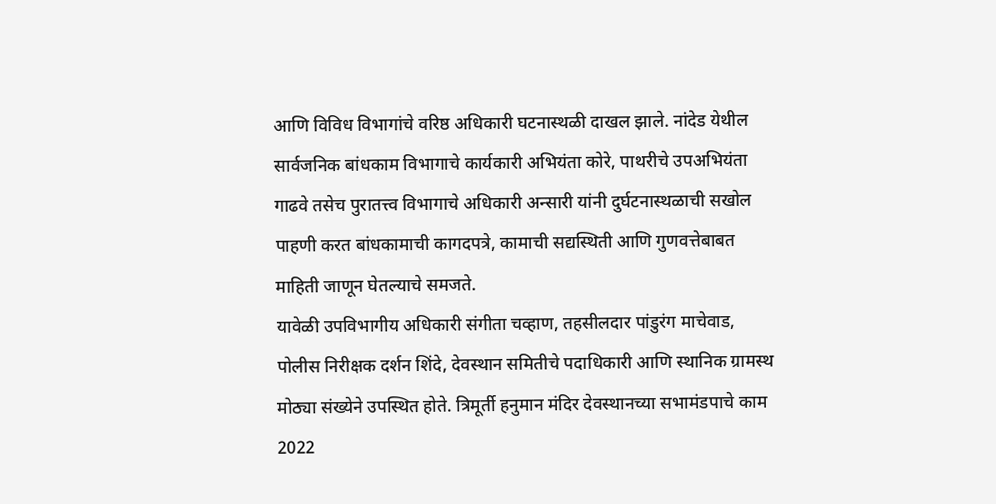आणि विविध विभागांचे वरिष्ठ अधिकारी घटनास्थळी दाखल झाले. नांदेड येथील सार्वजनिक बांधकाम विभागाचे कार्यकारी अभियंता कोरे, पाथरीचे उपअभियंता गाढवे तसेच पुरातत्त्व विभागाचे अधिकारी अन्सारी यांनी दुर्घटनास्थळाची सखोल पाहणी करत बांधकामाची कागदपत्रे, कामाची सद्यस्थिती आणि गुणवत्तेबाबत माहिती जाणून घेतल्याचे समजते.
यावेळी उपविभागीय अधिकारी संगीता चव्हाण, तहसीलदार पांडुरंग माचेवाड, पोलीस निरीक्षक दर्शन शिंदे, देवस्थान समितीचे पदाधिकारी आणि स्थानिक ग्रामस्थ मोठ्या संख्येने उपस्थित होते. त्रिमूर्ती हनुमान मंदिर देवस्थानच्या सभामंडपाचे काम 2022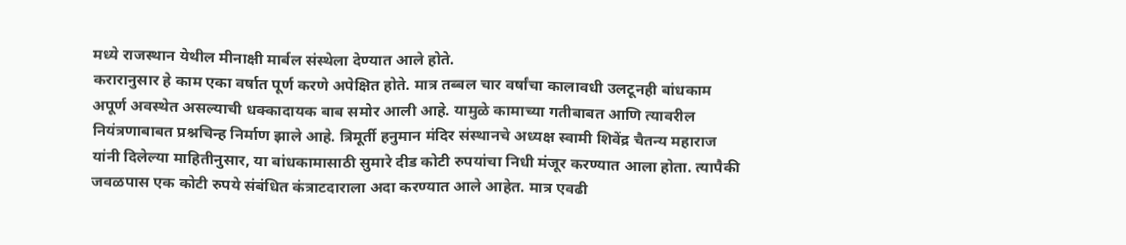मध्ये राजस्थान येथील मीनाक्षी मार्बल संस्थेला देण्यात आले होते.
करारानुसार हे काम एका वर्षात पूर्ण करणे अपेक्षित होते. मात्र तब्बल चार वर्षांचा कालावधी उलटूनही बांधकाम अपूर्ण अवस्थेत असल्याची धक्कादायक बाब समोर आली आहे. यामुळे कामाच्या गतीबाबत आणि त्यावरील नियंत्रणाबाबत प्रश्नचिन्ह निर्माण झाले आहे. त्रिमूर्ती हनुमान मंदिर संस्थानचे अध्यक्ष स्वामी शिवेंद्र चैतन्य महाराज यांनी दिलेल्या माहितीनुसार, या बांधकामासाठी सुमारे दीड कोटी रुपयांचा निधी मंजूर करण्यात आला होता. त्यापैकी जवळपास एक कोटी रुपये संबंधित कंत्राटदाराला अदा करण्यात आले आहेत. मात्र एवढी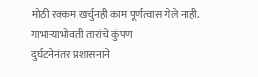मोठी रक्कम खर्चुनही काम पूर्णत्वास गेले नाही.
गाभाऱ्याभोवती तारांचे कुंपण
दुर्घटनेनंतर प्रशासनाने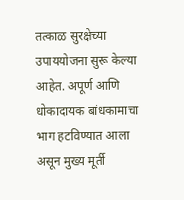तत्काळ सुरक्षेच्या उपाययोजना सुरू केल्या आहेत. अपूर्ण आणि धोकादायक बांधकामाचा भाग हटविण्यात आला असून मुख्य मूर्ती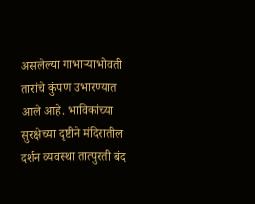असलेल्या गाभाऱ्याभोवती तारांचे कुंपण उभारण्यात आले आहे. भाविकांच्या सुरक्षेच्या दृष्टीने मंदिरातील दर्शन व्यवस्था तात्पुरती बंद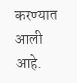करण्यात आली आहे.